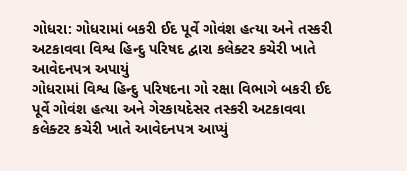ગોધરા: ગોધરામાં બકરી ઈદ પૂર્વે ગોવંશ હત્યા અને તસ્કરી અટકાવવા વિશ્વ હિન્દુ પરિષદ દ્વારા કલેક્ટર કચેરી ખાતે આવેદનપત્ર અપાયું
ગોધરામાં વિશ્વ હિન્દુ પરિષદના ગો રક્ષા વિભાગે બકરી ઈદ પૂર્વે ગોવંશ હત્યા અને ગેરકાયદેસર તસ્કરી અટકાવવા કલેક્ટર કચેરી ખાતે આવેદનપત્ર આપ્યું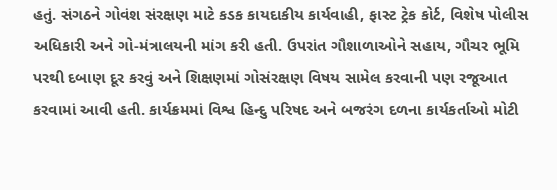હતું. સંગઠને ગોવંશ સંરક્ષણ માટે કડક કાયદાકીય કાર્યવાહી, ફાસ્ટ ટ્રેક કોર્ટ, વિશેષ પોલીસ અધિકારી અને ગો-મંત્રાલયની માંગ કરી હતી. ઉપરાંત ગૌશાળાઓને સહાય, ગૌચર ભૂમિ પરથી દબાણ દૂર કરવું અને શિક્ષણમાં ગોસંરક્ષણ વિષય સામેલ કરવાની પણ રજૂઆત કરવામાં આવી હતી. કાર્યક્રમમાં વિશ્વ હિન્દુ પરિષદ અને બજરંગ દળના કાર્યકર્તાઓ મોટી